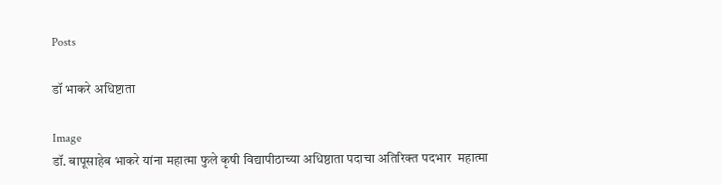Posts

डॉ भाकरे अधिष्टाता

Image
डॉ. बापूसाहेब भाकरे यांना महात्मा फुले कृषी विद्यापीठाच्या अधिष्ठाता पदाचा अतिरिक्त पदभार  महात्मा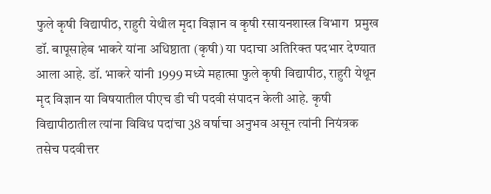फुले कृषी विद्यापीठ, राहुरी येथील मृदा विज्ञान व कृषी रसायनशास्त्र विभाग  प्रमुख डॉ. बापूसाहेब भाकरे यांना अधिष्ठाता (कृषी) या पदाचा अतिरिक्त पदभार देण्यात आला आहे. डॉ. भाकरे यांनी 1999 मध्ये महात्मा फुले कृषी विद्यापीठ, राहुरी येथून मृद विज्ञान या विषयातील पीएच डी ची पदवी संपादन केली आहे. कृषी विद्यापीठातील त्यांना विविध पदांचा 38 वर्षाचा अनुभव असून त्यांनी नियंत्रक तसेच पदवीत्तर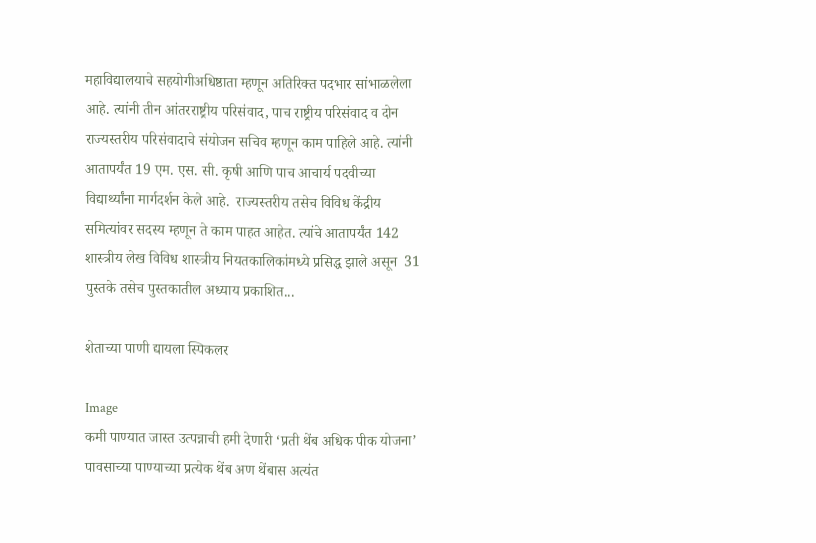महाविद्यालयाचे सहयोगीअधिष्ठाता म्हणून अतिरिक्त पदभार सांभाळलेला आहे. त्यांनी तीन आंतरराष्ट्रीय परिसंवाद, पाच राष्ट्रीय परिसंवाद व दोन राज्यस्तरीय परिसंवादाचे संयोजन सचिव म्हणून काम पाहिले आहे. त्यांनी आतापर्यंत 19 एम. एस. सी. कृषी आणि पाच आचार्य पदवीच्या विद्यार्थ्यांना मार्गदर्शन केले आहे.  राज्यस्तरीय तसेच विविध केंद्रीय समित्यांवर सदस्य म्हणून ते काम पाहत आहेत. त्यांचे आतापर्यंत 142 शास्त्रीय लेख विविध शास्त्रीय नियतकालिकांमध्ये प्रसिद्ध झाले असून  31 पुस्तके तसेच पुस्तकातील अध्याय प्रकाशित...

शेताच्या पाणी द्यायला स्पिकलर

Image
कमी पाण्यात जास्त उत्पन्नाची हमी देणारी ‘प्रती थेंब अधिक पीक योजना’  पावसाच्या पाण्याच्या प्रत्येक थेंब अण थेंबास अत्यंत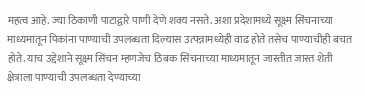महत्व आहे. ज्या ठिकाणी पाटाद्वारे पाणी देणे शक्य नसते. अशा प्रदेशामध्ये सूक्ष्म सिंचनाच्या माध्यमातून पिकांना पाण्याची उपलब्धता दिल्यास उत्पन्नामध्येही वाढ होते तसेच पाण्याचीही बचत होते. याच उद्देशाने सूक्ष्म सिंचन म्हणजेच ठिबक सिंचनाच्या माध्यमातून जास्तीत जास्त शेती क्षेत्राला पाण्याची उपलब्धता देण्याच्या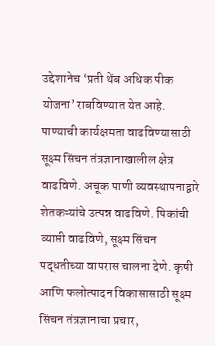उद्देशानेच ‘प्रती थेंब अधिक पीक योजना’ राबविण्यात येत आहे. पाण्याची कार्यक्षमता वाढविण्यासाठी सूक्ष्म सिंचन तंत्रज्ञानाखालील क्षेत्र वाढविणे. अचूक पाणी व्यवस्थापनाद्वारे शेतकऱ्यांचे उत्पन्न वाढविणे. पिकांची व्याप्ती वाढविणे, सूक्ष्म सिंचन पद्धतीच्या वापरास चालना देणे. कृषी आणि फलोत्पादन विकासासाठी सूक्ष्म सिंचन तंत्रज्ञानाचा प्रचार,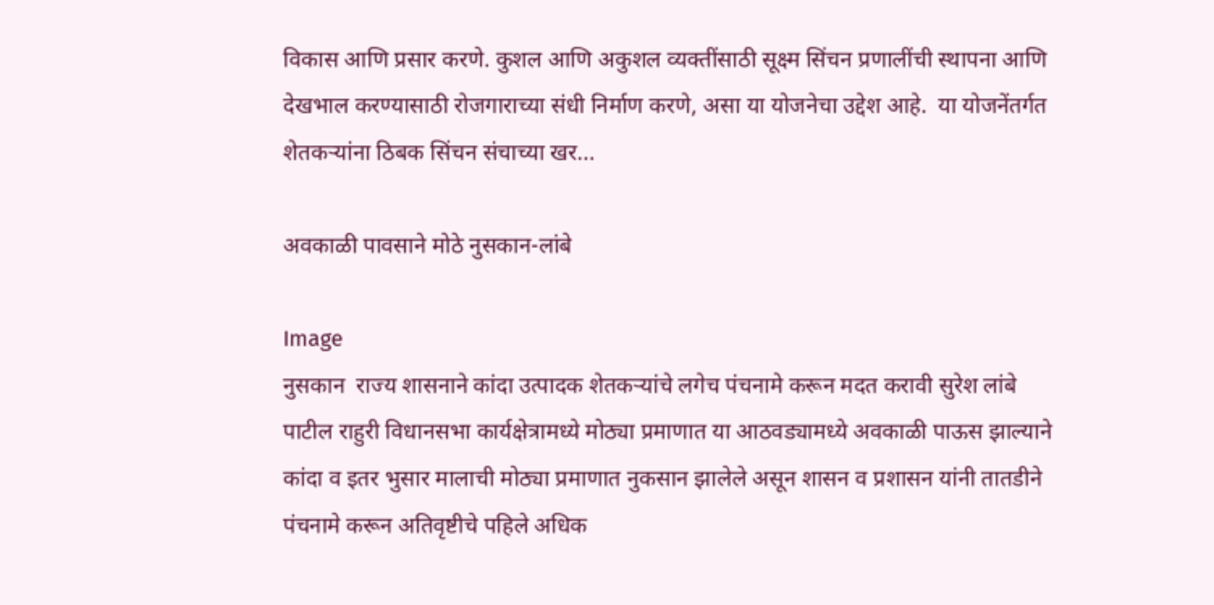विकास आणि प्रसार करणे. कुशल आणि अकुशल व्यक्तींसाठी सूक्ष्म सिंचन प्रणालींची स्थापना आणि देखभाल करण्यासाठी रोजगाराच्या संधी निर्माण करणे, असा या योजनेचा उद्देश आहे.  या योजनेंतर्गत शेतकऱ्यांना ठिबक सिंचन संचाच्या खर...

अवकाळी पावसाने मोठे नुसकान-लांबे

Image
नुसकान  राज्य शासनाने कांदा उत्पादक शेतकऱ्यांचे लगेच पंचनामे करून मदत करावी सुरेश लांबे पाटील राहुरी विधानसभा कार्यक्षेत्रामध्ये मोठ्या प्रमाणात या आठवड्यामध्ये अवकाळी पाऊस झाल्याने कांदा व इतर भुसार मालाची मोठ्या प्रमाणात नुकसान झालेले असून शासन व प्रशासन यांनी तातडीने पंचनामे करून अतिवृष्टीचे पहिले अधिक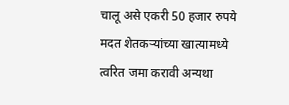चालू असे एकरी 50 हजार रुपये मदत शेतकऱ्यांच्या खात्यामध्ये त्वरित जमा करावी अन्यथा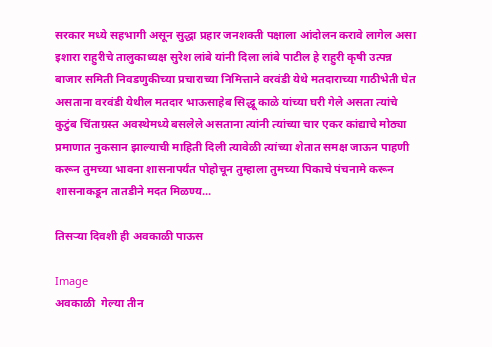सरकार मध्ये सहभागी असून सुद्धा प्रहार जनशक्ती पक्षाला आंदोलन करावे लागेल असा इशारा राहुरीचे तालुकाध्यक्ष सुरेश लांबे यांनी दिला लांबे पाटील हे राहुरी कृषी उत्पन्न बाजार समिती निवडणुकीच्या प्रचाराच्या निमित्ताने वरवंडी येथे मतदाराच्या गाठीभेती घेत असताना वरवंडी येथील मतदार भाऊसाहेब सिद्धू काळे यांच्या घरी गेले असता त्यांचे कुटुंब चिंताग्रस्त अवस्थेमध्ये बसलेले असताना त्यांनी त्यांच्या चार एकर कांद्याचे मोठ्या प्रमाणात नुकसान झाल्याची माहिती दिली त्यावेळी त्यांच्या शेतात समक्ष जाऊन पाहणी करून तुमच्या भावना शासनापर्यंत पोहोचून तुम्हाला तुमच्या पिकाचे पंचनामे करून शासनाकडून तातडीने मदत मिळण्य...

तिसऱ्या दिवशी ही अवकाळी पाऊस

Image
अवकाळी  गेल्या तीन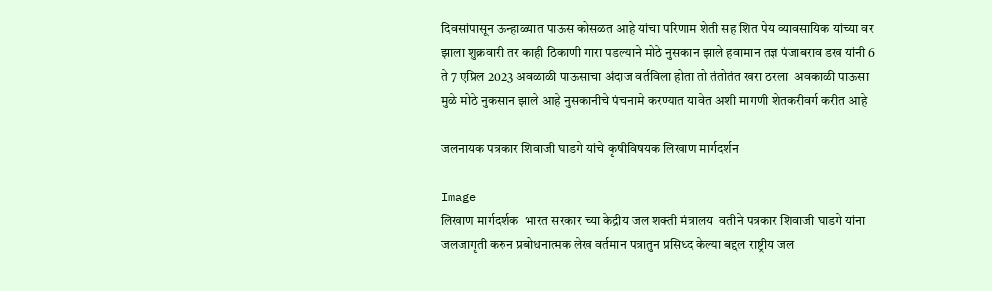दिवसांपासून ऊन्हाळ्यात पाऊस कोसळत आहे यांचा परिणाम शेती सह शित पेय व्यावसायिक यांच्या वर झाला शुक्रवारी तर काही ठिकाणी गारा पडल्याने मोठे नुसकान झाले हवामान तज्ञ पंजाबराव डख यांनी 6 ते 7 एप्रिल 2023 अवळाळी पाऊसाचा अंदाज वर्तविला होता तो तंतोतंत खरा ठरला  अवकाळी पाऊसा मुळे मोठे नुकसान झाले आहे नुसकानीचे पंचनामे करण्यात यावेत अशी मागणी शेतकरीवर्ग करीत आहे

जलनायक पत्रकार शिवाजी घाडगे यांचे कृषीविषयक लिखाण मार्गदर्शन

Image
लिखाण मार्गदर्शक  भारत सरकार च्या केद्रीय जल शक्ती मंत्रालय  वतीने पत्रकार शिवाजी घाडगे यांना जलजागृती करुन प्रबोधनात्मक लेख वर्तमान पत्रातुन प्रसिध्द केल्या बद्दल राष्ट्रीय जल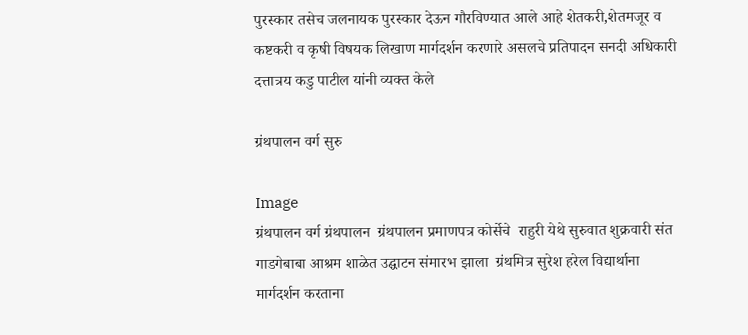पुरस्कार तसेच जलनायक पुरस्कार देऊन गौरविण्यात आले आहे शेतकरी,शेतमजूर व कष्टकरी व कृषी विषयक लिखाण मार्गदर्शन करणारे असलचे प्रतिपादन सनदी अधिकारी दत्तात्रय कडु पाटील यांनी व्यक्त केले

ग्रंथपालन वर्ग सुरु

Image
ग्रंथपालन वर्ग ग्रंथपालन  ग्रंथपालन प्रमाणपत्र कोर्सेचे  राहुरी येथे सुरुवात शुक्रवारी संत गाडगेबाबा आश्रम शाळेत उद्घाटन संमारभ झाला  ग्रंथमित्र सुरेश हरेल विद्यार्थाना मार्गदर्शन करताना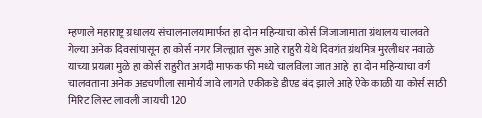म्हणाले महाराष्ट्र ग्रधालय संचालनालयामार्फत हा दोन महिन्याचा कोर्स जिजाजामाता ग्रंथालय चालवते गेल्या अनेक दिवसांपासून हा कोर्स नगर जिल्ह्यात सुरू आहे राहुरी येथे दिवगंत ग्रंथमित्र मुरलीधर नवाळे याच्या प्रयत्ना मुळे हा कोर्स राहुरीत अगदी माफक फी मध्ये चालविला जात आहे  हा दोन महिन्याचा वर्ग चालवताना अनेक अडचणीला सामोर्य जावे लागते एकीकडे डीएड बंद झाले आहे ऐके काळी या कोर्स साठी मिरिट लिस्ट लावली जायची 120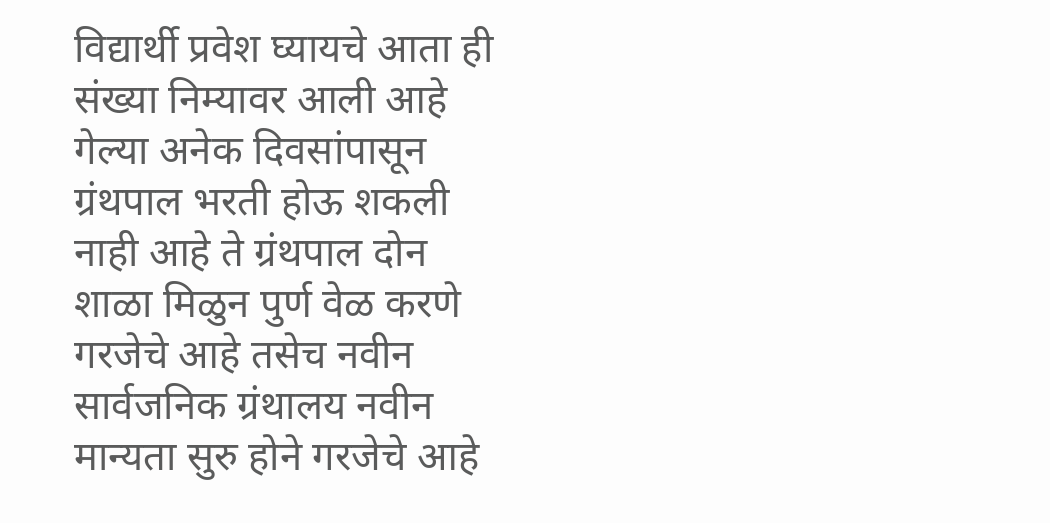विद्यार्थी प्रवेश घ्यायचे आता ही संख्या निम्यावर आली आहे गेल्या अनेक दिवसांपासून ग्रंथपाल भरती होऊ शकली नाही आहे ते ग्रंथपाल दोन शाळा मिळुन पुर्ण वेळ करणे गरजेचे आहे तसेच नवीन सार्वजनिक ग्रंथालय नवीन मान्यता सुरु होने गरजेचे आहे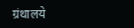ग्रंथालये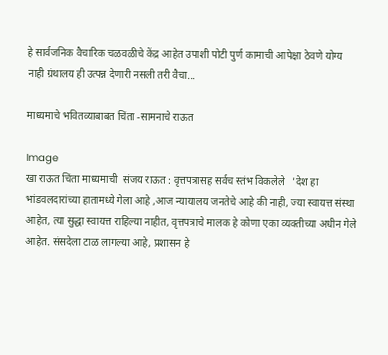हे सार्वजनिक वैचारिक चळवळीचे केंद्र आहेत उपाशी पोटी पुर्ण कामाची आपेक्षा ठेवणे योग्य नाही ग्रंथालय ही उत्पन्न देणारी नसली तरी वैचा...

माध्यमाचे भवितव्याबाबत चिंता -सामनाचे राऊत

Image
खा राऊत चिंता माध्यमाची  संजय राऊत : वृत्तपत्रासह सर्वच स्तंभ विकलेले   'देश हा भांडवलदारांच्या हातामध्ये गेला आहे ,आज न्यायालय जनतेचे आहे की नाही, ज्या स्वायत्त संस्था आहेत, त्या सुद्धा स्वायत्त राहिल्या नाहीत, वृत्तपत्राचे मालक हे कोणा एका व्यक्तीच्या अधीन गेले आहेत. संसदेला टाळ लागल्या आहे, प्रशासन हे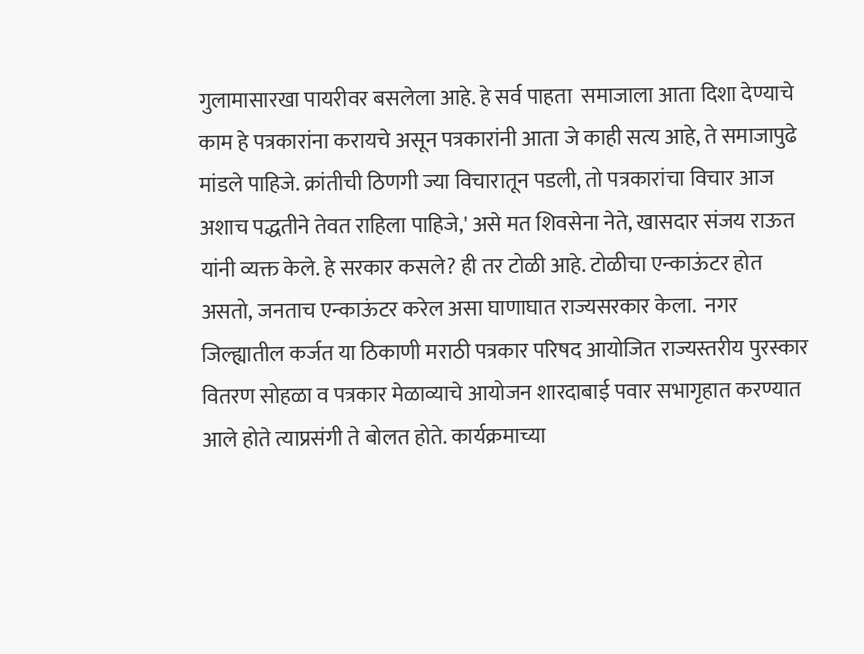गुलामासारखा पायरीवर बसलेला आहे. हे सर्व पाहता  समाजाला आता दिशा देण्याचे काम हे पत्रकारांना करायचे असून पत्रकारांनी आता जे काही सत्य आहे, ते समाजापुढे मांडले पाहिजे. क्रांतीची ठिणगी ज्या विचारातून पडली, तो पत्रकारांचा विचार आज अशाच पद्धतीने तेवत राहिला पाहिजे,' असे मत शिवसेना नेते, खासदार संजय राऊत यांनी व्यक्त केले. हे सरकार कसले? ही तर टोळी आहे. टोळीचा एन्काऊंटर होत असतो, जनताच एन्काऊंटर करेल असा घाणाघात राज्यसरकार केला.  नगर जिल्ह्यातील कर्जत या ठिकाणी मराठी पत्रकार परिषद आयोजित राज्यस्तरीय पुरस्कार वितरण सोहळा व पत्रकार मेळाव्याचे आयोजन शारदाबाई पवार सभागृहात करण्यात आले होते त्याप्रसंगी ते बोलत होते. कार्यक्रमाच्या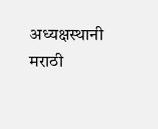अध्यक्षस्थानी मराठी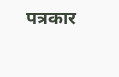पत्रकार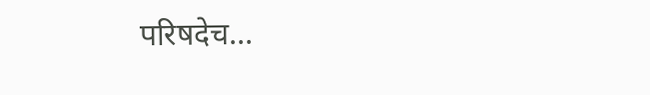परिषदेच...